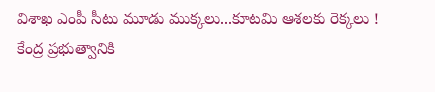విశాఖ ఎంపీ సీటు మూడు ముక్కలు...కూటమి ఆశలకు రెక్కలు !
కేంద్ర ప్రభుత్వానికి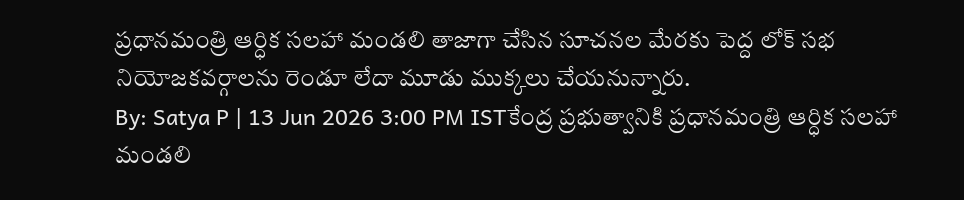ప్రధానమంత్రి ఆర్ధిక సలహా మండలి తాజాగా చేసిన సూచనల మేరకు పెద్ద లోక్ సభ నియోజకవర్గాలను రెండూ లేదా మూడు ముక్కలు చేయనున్నారు.
By: Satya P | 13 Jun 2026 3:00 PM ISTకేంద్ర ప్రభుత్వానికి ప్రధానమంత్రి ఆర్ధిక సలహా మండలి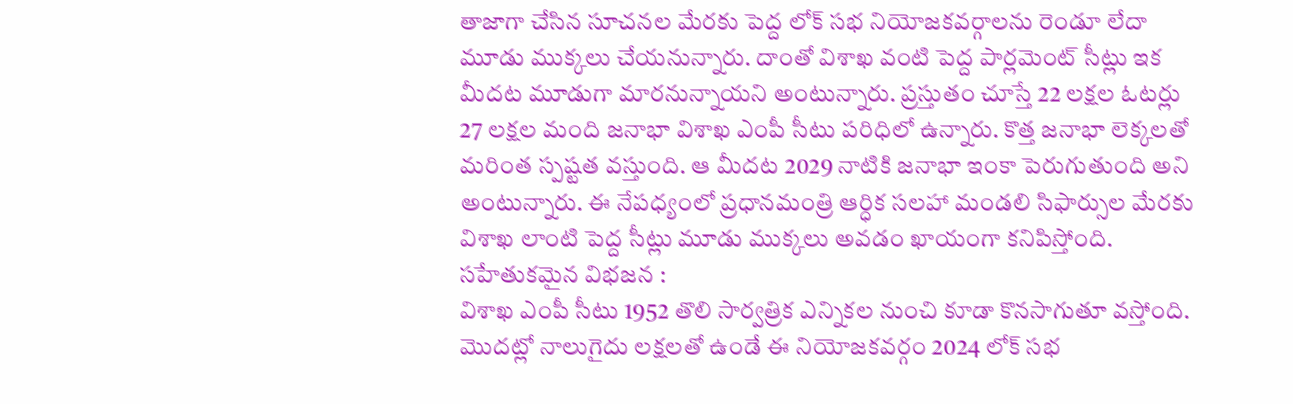తాజాగా చేసిన సూచనల మేరకు పెద్ద లోక్ సభ నియోజకవర్గాలను రెండూ లేదా మూడు ముక్కలు చేయనున్నారు. దాంతో విశాఖ వంటి పెద్ద పార్లమెంట్ సీట్లు ఇక మీదట మూడుగా మారనున్నాయని అంటున్నారు. ప్రస్తుతం చూస్తే 22 లక్షల ఓటర్లు 27 లక్షల మంది జనాభా విశాఖ ఎంపీ సీటు పరిధిలో ఉన్నారు. కొత్త జనాభా లెక్కలతో మరింత స్పష్టత వస్తుంది. ఆ మీదట 2029 నాటికి జనాభా ఇంకా పెరుగుతుంది అని అంటున్నారు. ఈ నేపధ్యంలో ప్రధానమంత్రి ఆర్ధిక సలహా మండలి సిఫార్సుల మేరకు విశాఖ లాంటి పెద్ద సీట్లు మూడు ముక్కలు అవడం ఖాయంగా కనిపిస్తోంది.
సహేతుకమైన విభజన :
విశాఖ ఎంపీ సీటు 1952 తొలి సార్వత్రిక ఎన్నికల నుంచి కూడా కొనసాగుతూ వస్తోంది. మొదట్లో నాలుగైదు లక్షలతో ఉండే ఈ నియోజకవర్గం 2024 లోక్ సభ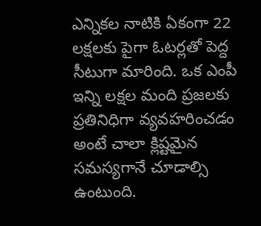ఎన్నికల నాటికి ఏకంగా 22 లక్షలకు పైగా ఓటర్లతో పెద్ద సీటుగా మారింది. ఒక ఎంపీ ఇన్ని లక్షల మంది ప్రజలకు ప్రతినిధిగా వ్యవహరించడం అంటే చాలా క్లిష్టమైన సమస్యగానే చూడాల్సి ఉంటుంది.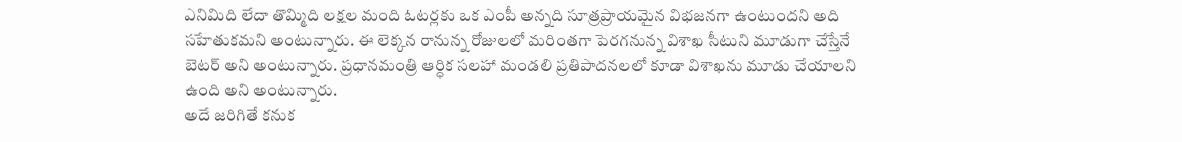ఎనిమిది లేదా తొమ్మిది లక్షల మంది ఓటర్లకు ఒక ఎంపీ అన్నది సూత్రప్రాయమైన విభజనగా ఉంటుందని అది సహేతుకమని అంటున్నారు. ఈ లెక్కన రానున్న రోజులలో మరింతగా పెరగనున్న విశాఖ సీటుని మూడుగా చేస్తేనే బెటర్ అని అంటున్నారు. ప్రధానమంత్రి ఆర్ధిక సలహా మండలి ప్రతిపాదనలలో కూడా విశాఖను మూడు చేయాలని ఉంది అని అంటున్నారు.
అదే జరిగితే కనుక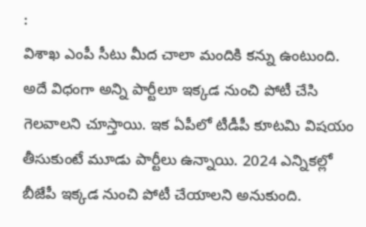:
విశాఖ ఎంపీ సీటు మీద చాలా మందికి కన్ను ఉంటుంది. అదే విధంగా అన్ని పార్టీలూ ఇక్కడ నుంచి పోటీ చేసి గెలవాలని చూస్తాయి. ఇక ఏపీలో టీడీపీ కూటమి విషయం తీసుకుంటే మూడు పార్టీలు ఉన్నాయి. 2024 ఎన్నికల్లో బీజేపీ ఇక్కడ నుంచి పోటీ చేయాలని అనుకుంది.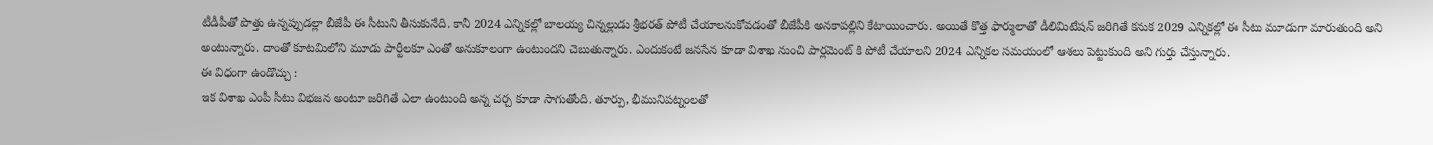టీడీపీతో పొత్తు ఉన్నప్పుడల్లా బీజేపీ ఈ సీటుని తీసుకునేది. కానీ 2024 ఎన్నికల్లో బాలయ్య చిన్నల్లుడు శ్రీభరత్ పోటీ చేయాలనుకోవడంతో బీజేపీకి అనకాపల్లిని కేటాయించారు. అయితే కొత్త ఫార్ములాతో డీలిమిటేషన్ జరిగితే కనుక 2029 ఎన్నికల్లో ఈ సీటు మూడుగా మారుతుంది అని అంటున్నారు. దాంతో కూటమిలోని మూడు పార్టీలకూ ఎంతో అనుకూలంగా ఉంటుందని చెబుతున్నారు. ఎందుకంటే జనసేన కూడా విశాఖ నుంచి పార్లమెంట్ కి పోటీ చేయాలని 2024 ఎన్నికల సమయంలో ఆశలు పెట్టుకుంది అని గుర్తు చేస్తున్నారు.
ఈ విధంగా ఉండొచ్చు :
ఇక విశాఖ ఎంపీ సీటు విభజన అంటూ జరిగితే ఎలా ఉంటుంది అన్న చర్చ కూడా సాగుతోంది. తూర్పు, భీమునిపట్నంలతో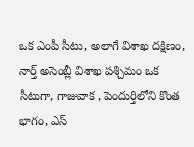ఒక ఎంపీ సీటు, అలాగే విశాఖ దక్షిణం, నార్త్ అసెంబ్లీ విశాఖ పశ్చిమం ఒక సీటుగా, గాజువాక , పెందుర్తిలోని కొంత భాగం, ఎస్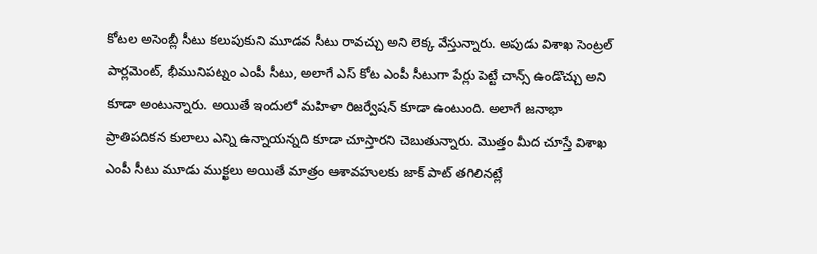కోటల అసెంబ్లీ సీటు కలుపుకుని మూడవ సీటు రావచ్చు అని లెక్క వేస్తున్నారు. అపుడు విశాఖ సెంట్రల్ పార్లమెంట్, భీమునిపట్నం ఎంపీ సీటు, అలాగే ఎస్ కోట ఎంపీ సీటుగా పేర్లు పెట్టే చాన్స్ ఉండొచ్చు అని కూడా అంటున్నారు. అయితే ఇందులో మహిళా రిజర్వేషన్ కూడా ఉంటుంది. అలాగే జనాభా ప్రాతిపదికన కులాలు ఎన్ని ఉన్నాయన్నది కూడా చూస్తారని చెబుతున్నారు. మొత్తం మీద చూస్తే విశాఖ ఎంపీ సీటు మూడు ముక్ఖలు అయితే మాత్రం ఆశావహులకు జాక్ పాట్ తగిలినట్లే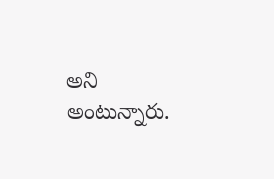అని అంటున్నారు.